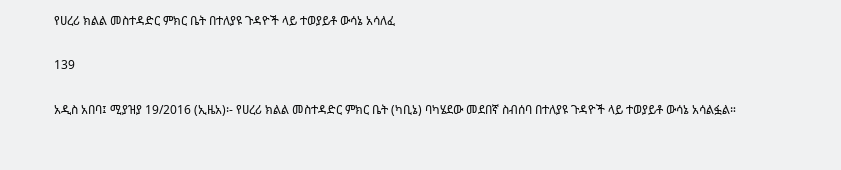የሀረሪ ክልል መስተዳድር ምክር ቤት በተለያዩ ጉዳዮች ላይ ተወያይቶ ውሳኔ አሳለፈ

139

አዲስ አበባ፤ ሚያዝያ 19/2016 (ኢዜአ)፡- የሀረሪ ክልል መስተዳድር ምክር ቤት (ካቢኔ) ባካሄደው መደበኛ ስብሰባ በተለያዩ ጉዳዮች ላይ ተወያይቶ ውሳኔ አሳልፏል።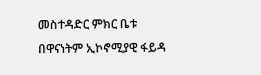መስተዳድር ምክር ቤቱ በዋናነትም ኢኮኖሚያዊ ፋይዳ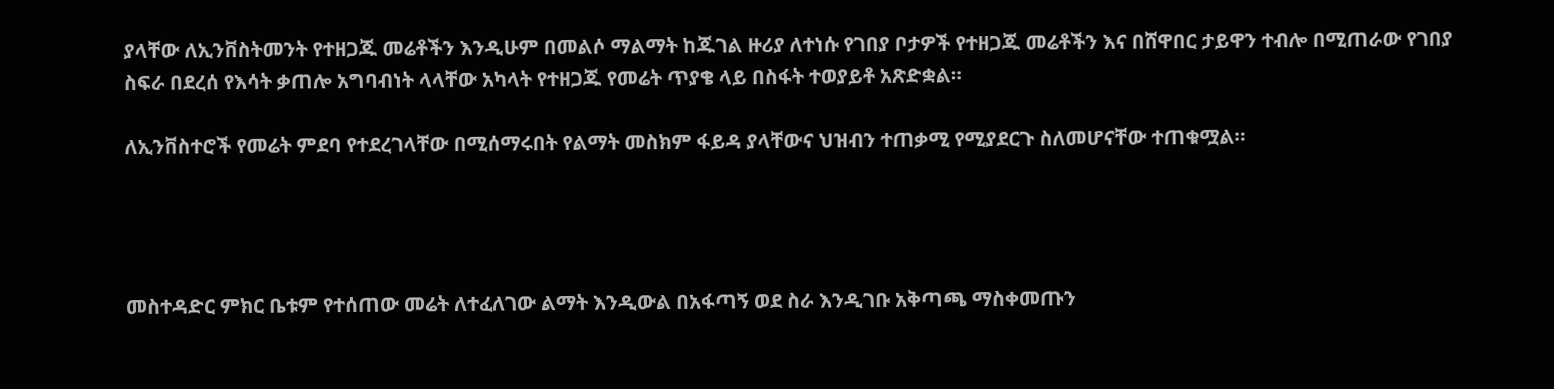ያላቸው ለኢንቨስትመንት የተዘጋጁ መሬቶችን እንዲሁም በመልሶ ማልማት ከጁገል ዙሪያ ለተነሱ የገበያ ቦታዎች የተዘጋጁ መሬቶችን እና በሸዋበር ታይዋን ተብሎ በሚጠራው የገበያ ስፍራ በደረሰ የእሳት ቃጠሎ አግባብነት ላላቸው አካላት የተዘጋጁ የመሬት ጥያቄ ላይ በስፋት ተወያይቶ አጽድቋል።

ለኢንቨስተሮች የመሬት ምደባ የተደረገላቸው በሚሰማሩበት የልማት መስክም ፋይዳ ያላቸውና ህዝብን ተጠቃሚ የሚያደርጉ ስለመሆናቸው ተጠቁሟል።




መስተዳድር ምክር ቤቱም የተሰጠው መሬት ለተፈለገው ልማት እንዲውል በአፋጣኝ ወደ ስራ እንዲገቡ አቅጣጫ ማስቀመጡን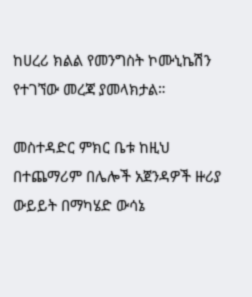ከሀረሪ ክልል የመንግስት ኮሙኒኬሽን የተገኘው መረጃ ያመላክታል።

መስተዳድር ምክር ቤቱ ከዚህ በተጨማሪም በሌሎች አጀንዳዎች ዙሪያ ውይይት በማካሄድ ውሳኔ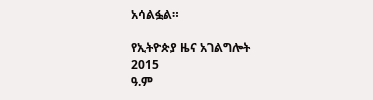አሳልፏል።

የኢትዮጵያ ዜና አገልግሎት
2015
ዓ.ም